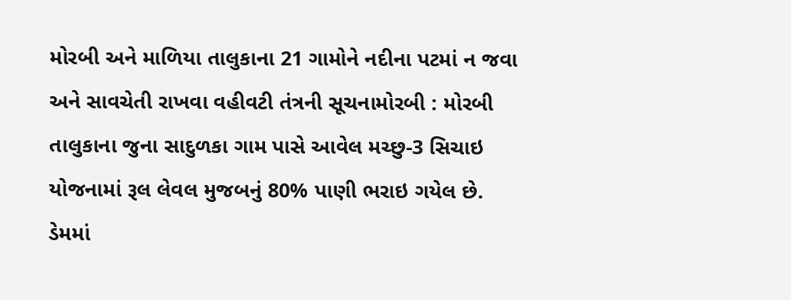મોરબી અને માળિયા તાલુકાના 21 ગામોને નદીના પટમાં ન જવા અને સાવચેતી રાખવા વહીવટી તંત્રની સૂચનામોરબી : મોરબી તાલુકાના જુના સાદુળકા ગામ પાસે આવેલ મચ્છુ-3 સિચાઇ યોજનામાં રૂલ લેવલ મુજબનું 80% પાણી ભરાઇ ગયેલ છે. ડેમમાં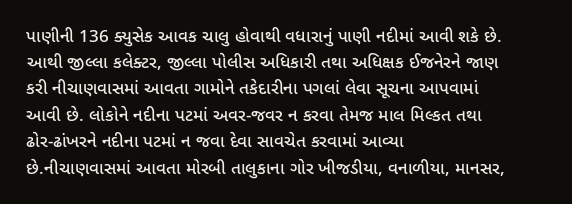પાણીની 136 ક્યુસેક આવક ચાલુ હોવાથી વધારાનું પાણી નદીમાં આવી શકે છે. આથી જીલ્લા કલેક્ટર, જીલ્લા પોલીસ અધિકારી તથા અધિક્ષક ઈજનેરને જાણ કરી નીચાણવાસમાં આવતા ગામોને તકેદારીના પગલાં લેવા સૂચના આપવામાં આવી છે. લોકોને નદીના પટમાં અવર-જવર ન કરવા તેમજ માલ મિલ્કત તથા ઢોર-ઢાંખરને નદીના પટમાં ન જવા દેવા સાવચેત કરવામાં આવ્યા છે.નીચાણવાસમાં આવતા મોરબી તાલુકાના ગોર ખીજડીયા, વનાળીયા, માનસર,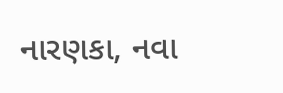નારણકા, નવા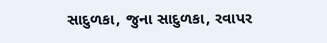સાદુળકા, જુના સાદુળકા, રવાપર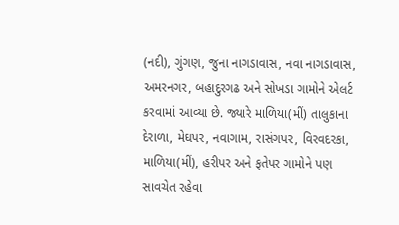(નદી), ગુંગણ, જુના નાગડાવાસ, નવા નાગડાવાસ, અમરનગર, બહાદુરગઢ અને સોખડા ગામોને એલર્ટ કરવામાં આવ્યા છે. જ્યારે માળિયા(મીં) તાલુકાના દેરાળા, મેઘપર, નવાગામ, રાસંગપર, વિરવદરકા, માળિયા(મીં), હરીપર અને ફતેપર ગામોને પણ સાવચેત રહેવા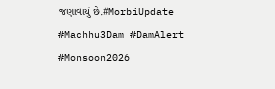જણાવાયું છે.#MorbiUpdate #Machhu3Dam #DamAlert #Monsoon2026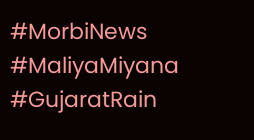#MorbiNews #MaliyaMiyana #GujaratRain